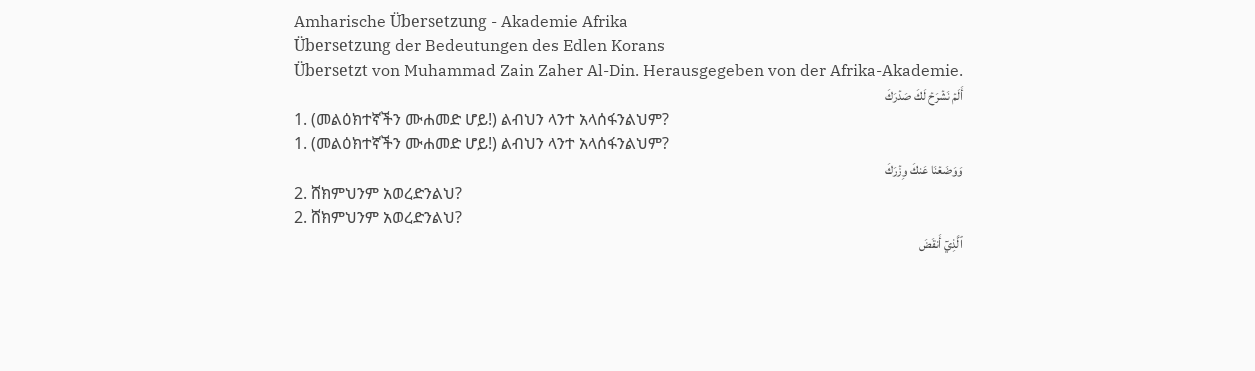Amharische Übersetzung - Akademie Afrika
Übersetzung der Bedeutungen des Edlen Korans
Übersetzt von Muhammad Zain Zaher Al-Din. Herausgegeben von der Afrika-Akademie.
أَلَمۡ نَشۡرَحۡ لَكَ صَدۡرَكَ
1. (መልዕክተኛችን ሙሐመድ ሆይ!) ልብህን ላንተ አላሰፋንልህም?
1. (መልዕክተኛችን ሙሐመድ ሆይ!) ልብህን ላንተ አላሰፋንልህም?
وَوَضَعۡنَا عَنكَ وِزۡرَكَ
2. ሸክምህንም አወረድንልህ?
2. ሸክምህንም አወረድንልህ?
ٱلَّذِيٓ أَنقَضَ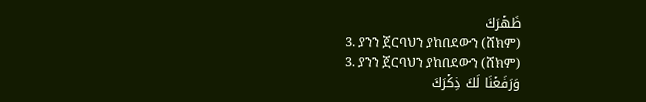ظَهۡرَكَ
3. ያንን ጀርባህን ያከበደውን (ሸክም)
3. ያንን ጀርባህን ያከበደውን (ሸክም)
وَرَفَعۡنَا لَكَ ذِكۡرَكَ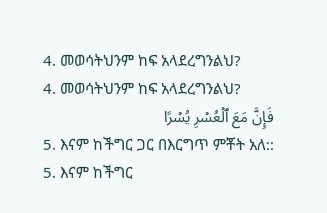4. መወሳትህንም ከፍ አላደረግንልህ?
4. መወሳትህንም ከፍ አላደረግንልህ?
فَإِنَّ مَعَ ٱلۡعُسۡرِ يُسۡرًا
5. እናም ከችግር ጋር በእርግጥ ምቾት አለ::
5. እናም ከችግር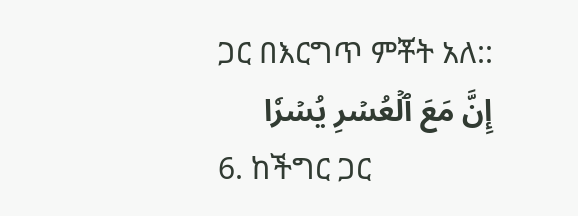ጋር በእርግጥ ምቾት አለ::
إِنَّ مَعَ ٱلۡعُسۡرِ يُسۡرٗا
6. ከችግር ጋር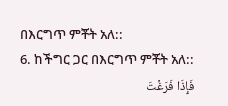በእርግጥ ምቾት አለ::
6. ከችግር ጋር በእርግጥ ምቾት አለ::
فَإِذَا فَرَغۡتَ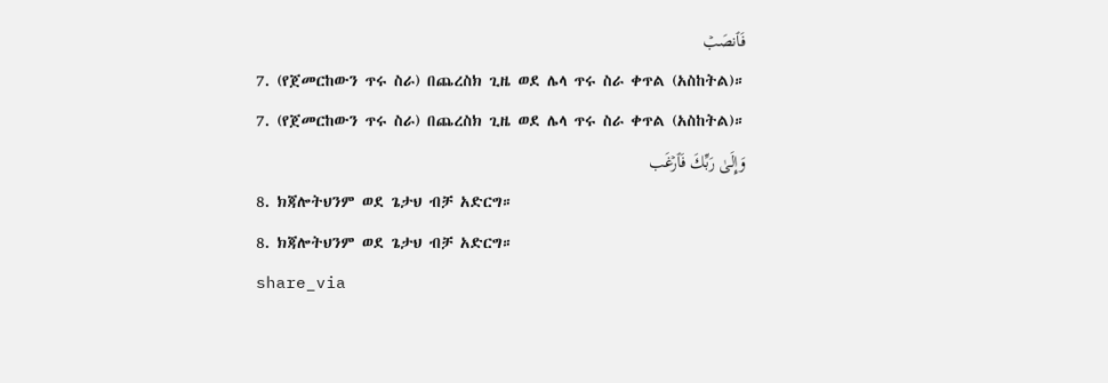فَٱنصَبۡ
7. (የጀመርከውን ጥሩ ስራ) በጨረስክ ጊዜ ወደ ሌላ ጥሩ ስራ ቀጥል (አስከትል)።
7. (የጀመርከውን ጥሩ ስራ) በጨረስክ ጊዜ ወደ ሌላ ጥሩ ስራ ቀጥል (አስከትል)።
وَإِلَىٰ رَبِّكَ فَٱرۡغَب
8. ክጃሎትህንም ወደ ጌታህ ብቻ አድርግ።
8. ክጃሎትህንም ወደ ጌታህ ብቻ አድርግ።
share_via